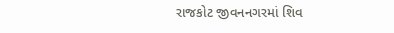રાજકોટ જીવનનગરમાં શિવ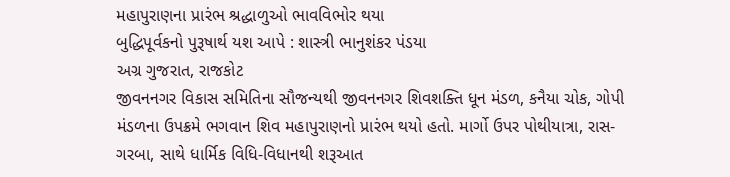મહાપુરાણના પ્રારંભ શ્રદ્ધાળુઓ ભાવવિભોર થયા
બુદ્ધિપૂર્વકનો પુરૂષાર્થ યશ આપે : શાસ્ત્રી ભાનુશંકર પંડયા
અગ્ર ગુજરાત, રાજકોટ
જીવનનગર વિકાસ સમિતિના સૌજન્યથી જીવનનગર શિવશક્તિ ધૂન મંડળ, કનૈયા ચોક, ગોપી મંડળના ઉપક્રમે ભગવાન શિવ મહાપુરાણનો પ્રારંભ થયો હતો. માર્ગો ઉપર પોથીયાત્રા, રાસ-ગરબા, સાથે ધાર્મિક વિધિ-વિધાનથી શરૂઆત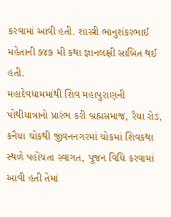કરવામાં આવી હતી. શાસ્ત્રી ભાનુશંકરભાઈ મહેતાની ૭૪૭ મી કથા જ્ઞાનલક્ષી સાબિત થઈ હતી.
મહાદેવધામમાંથી શિવ મહાપુરાણની પોથીયાત્રાનો પ્રારંભ કરી બ્રહ્મસમાજ, રૈયા રોડ, કનૈયા ચોકથી જીવનનગરમાં ચોકમાં શિવકથા સ્થળે પહોંચતા સ્વાગત, પૂજન વિધિ કરવામાં આવી હતી તેમાં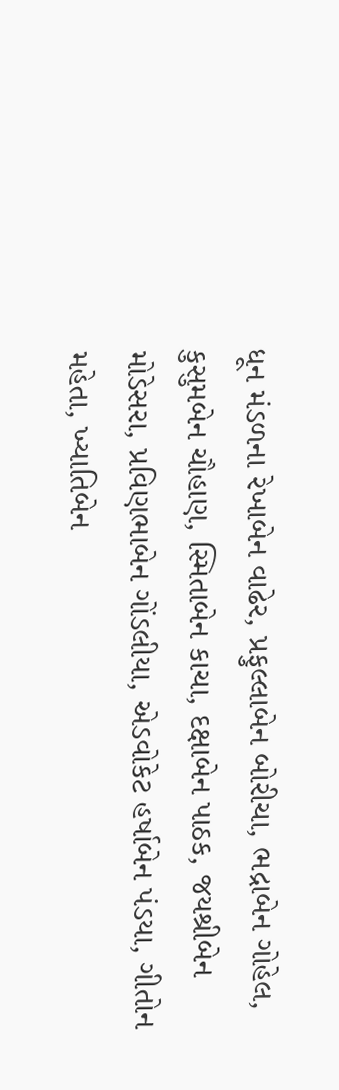ધૂન મંડળના રેખાબેન વાઢેર, પ્રફુલ્લાબેન બોરીચા, ભદ્રાબેન ગોહેલ, કુસુમબેન ચૌહાણ, સ્મિતાબેન કાચા, દક્ષાબેન પાઠક, જયશ્રીબેન મોડેસરા, પ્રવિણભાબેન ગોંડલીયા, એડવોકેટ હર્ષાબેન પંડયા, ગીતોન મહેતા, ખ્યાતિબેન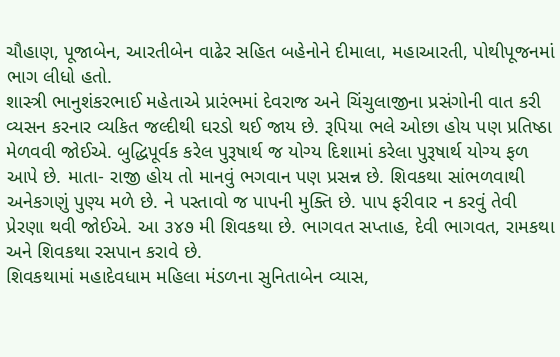ચૌહાણ, પૂજાબેન, આરતીબેન વાઢેર સહિત બહેનોને દીમાલા, મહાઆરતી, પોથીપૂજનમાં ભાગ લીધો હતો.
શાસ્ત્રી ભાનુશંકરભાઈ મહેતાએ પ્રારંભમાં દેવરાજ અને ચિંચુલાજીના પ્રસંગોની વાત કરી વ્યસન કરનાર વ્યકિત જલ્દીથી ઘરડો થઈ જાય છે. રૂપિયા ભલે ઓછા હોય પણ પ્રતિષ્ઠા મેળવવી જોઈએ. બુદ્ધિપૂર્વક કરેલ પુરૂષાર્થ જ યોગ્ય દિશામાં કરેલા પુરૂષાર્થ યોગ્ય ફળ આપે છે. માતા- રાજી હોય તો માનવું ભગવાન પણ પ્રસન્ન છે. શિવકથા સાંભળવાથી અનેકગણું પુણ્ય મળે છે. ને પસ્તાવો જ પાપની મુક્તિ છે. પાપ ફરીવાર ન કરવું તેવી પ્રેરણા થવી જોઈએ. આ ૩૪૭ મી શિવકથા છે. ભાગવત સપ્તાહ, દેવી ભાગવત, રામકથા અને શિવકથા રસપાન કરાવે છે.
શિવકથામાં મહાદેવધામ મહિલા મંડળના સુનિતાબેન વ્યાસ,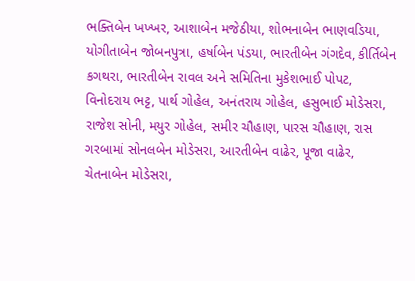ભક્તિબેન ખખ્ખર, આશાબેન મજેઠીયા, શોભનાબેન ભાણવડિયા, યોગીતાબેન જોબનપુત્રા, હર્ષાબેન પંડયા, ભારતીબેન ગંગદેવ, કીર્તિબેન કગથરા, ભારતીબેન રાવલ અને સમિતિના મુકેશભાઈ પોપટ, વિનોદરાય ભટ્ટ, પાર્થ ગોહેલ, અનંતરાય ગોહેલ, હસુભાઈ મોડેસરા, રાજેશ સોની, મયુર ગોહેલ, સમીર ચૌહાણ, પારસ ચૌહાણ, રાસ ગરબામાં સોનલબેન મોડેસરા, આરતીબેન વાઢેર, પૂજા વાઢેર, ચેતનાબેન મોડેસરા,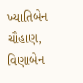ખ્યાતિબેન ચૌહાણ, વિણાબેન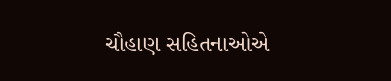ચૌહાણ સહિતનાઓએ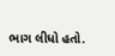ભાગ લીધો હતો.